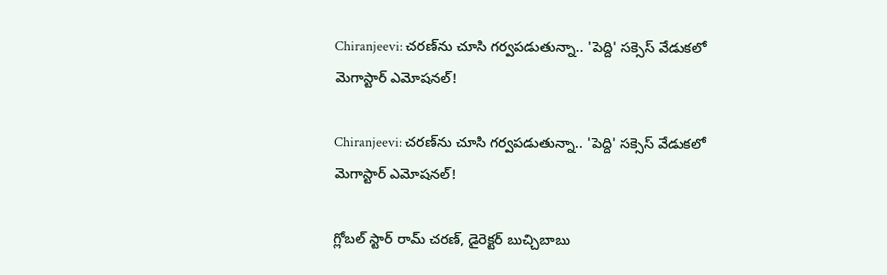Chiranjeevi: చరణ్‌ను చూసి గర్వపడుతున్నా.. 'పెద్ది' సక్సెస్ వేడుకలో మెగాస్టార్ ఎమోషనల్!

Chiranjeevi: చరణ్‌ను చూసి గర్వపడుతున్నా.. 'పెద్ది' సక్సెస్ వేడుకలో మెగాస్టార్ ఎమోషనల్!

గ్లోబల్ స్టార్ రామ్ చరణ్, డైరెక్టర్ బుచ్చిబాబు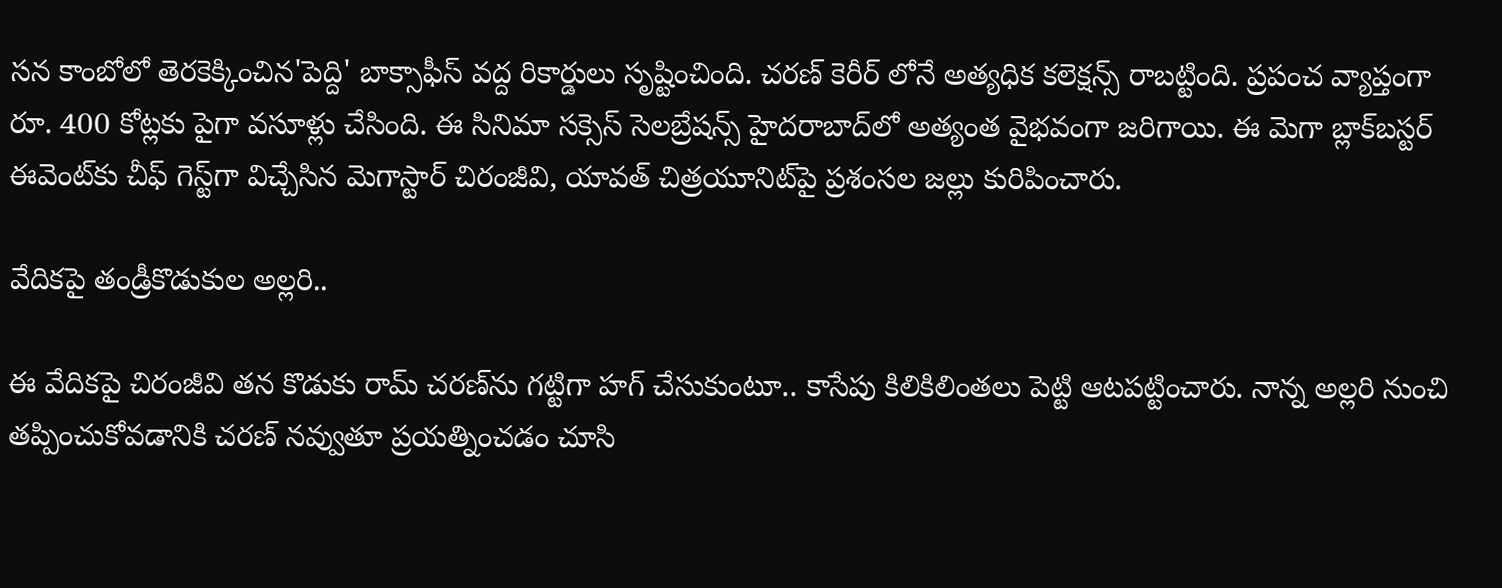సన కాంబోలో తెరకెక్కించిన'పెద్ది' బాక్సాఫీస్ వద్ద రికార్డులు సృష్టించింది. చరణ్ కెరీర్ లోనే అత్యధిక కలెక్షన్స్ రాబట్టింది. ప్రపంచ వ్యాప్తంగా రూ. 400 కోట్లకు పైగా వసూళ్లు చేసింది. ఈ సినిమా సక్సెస్ సెలబ్రేషన్స్ హైదరాబాద్‌లో అత్యంత వైభవంగా జరిగాయి. ఈ మెగా బ్లాక్‌బస్టర్ ఈవెంట్‌కు చీఫ్ గెస్ట్‌గా విచ్చేసిన మెగాస్టార్ చిరంజీవి, యావత్ చిత్రయూనిట్‌పై ప్రశంసల జల్లు కురిపించారు.

వేదికపై తండ్రీకొడుకుల అల్లరి..

ఈ వేదికపై చిరంజీవి తన కొడుకు రామ్ చరణ్‌ను గట్టిగా హగ్ చేసుకుంటూ.. కాసేపు కిలికిలింతలు పెట్టి ఆటపట్టించారు. నాన్న అల్లరి నుంచి తప్పించుకోవడానికి చరణ్ నవ్వుతూ ప్రయత్నించడం చూసి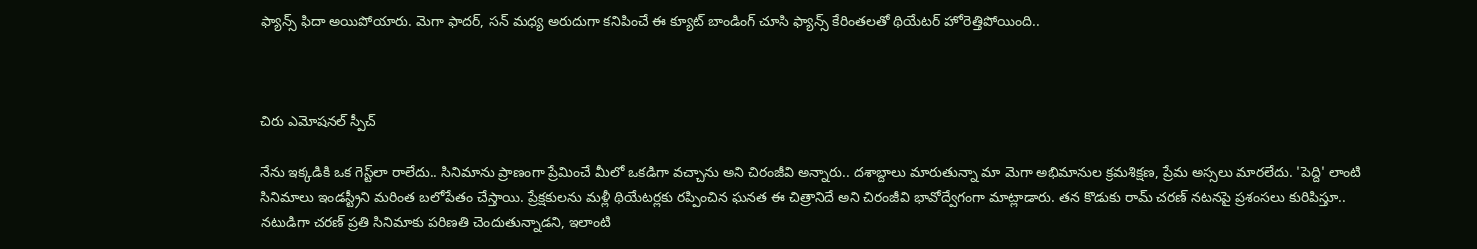ఫ్యాన్స్ ఫిదా అయిపోయారు. మెగా ఫాదర్, సన్ మధ్య అరుదుగా కనిపించే ఈ క్యూట్ బాండింగ్ చూసి ఫ్యాన్స్ కేరింతలతో థియేటర్ హోరెత్తిపోయింది..



చిరు ఎమోషనల్ స్పీచ్

నేను ఇక్కడికి ఒక గెస్ట్‌లా రాలేదు.. సినిమాను ప్రాణంగా ప్రేమించే మీలో ఒకడిగా వచ్చాను అని చిరంజీవి అన్నారు.. దశాబ్దాలు మారుతున్నా మా మెగా అభిమానుల క్రమశిక్షణ, ప్రేమ అస్సలు మారలేదు. 'పెద్ది' లాంటి సినిమాలు ఇండస్ట్రీని మరింత బలోపేతం చేస్తాయి. ప్రేక్షకులను మళ్లీ థియేటర్లకు రప్పించిన ఘనత ఈ చిత్రానిదే అని చిరంజీవి భావోద్వేగంగా మాట్లాడారు. తన కొడుకు రామ్ చరణ్ నటనపై ప్రశంసలు కురిపిస్తూ.. నటుడిగా చరణ్ ప్రతి సినిమాకు పరిణతి చెందుతున్నాడని, ఇలాంటి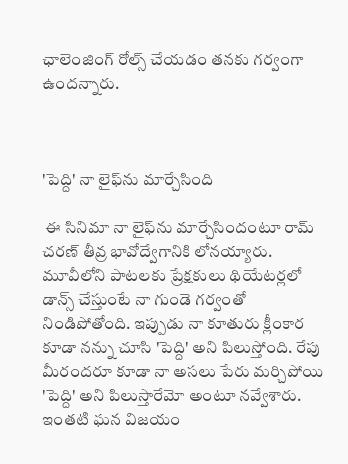ఛాలెంజింగ్ రోల్స్ చేయడం తనకు గర్వంగా ఉందన్నారు.



'పెద్ది' నా లైఫ్‌ను మార్చేసింది

 ఈ సినిమా నా లైఫ్‌ను మార్చేసిందంటూ రామ్ చరణ్ తీవ్ర భావోద్వేగానికి లోనయ్యారు. మూవీలోని పాటలకు ప్రేక్షకులు థియేటర్లలో డాన్స్ చేస్తుంటే నా గుండె గర్వంతో నిండిపోతోంది. ఇప్పుడు నా కూతురు క్లీంకార కూడా నన్ను చూసి 'పెద్ది' అని పిలుస్తోంది. రేపు మీరందరూ కూడా నా అసలు పేరు మర్చిపోయి 'పెద్ది' అని పిలుస్తారేమో అంటూ నవ్వేశారు. ఇంతటి ఘన విజయం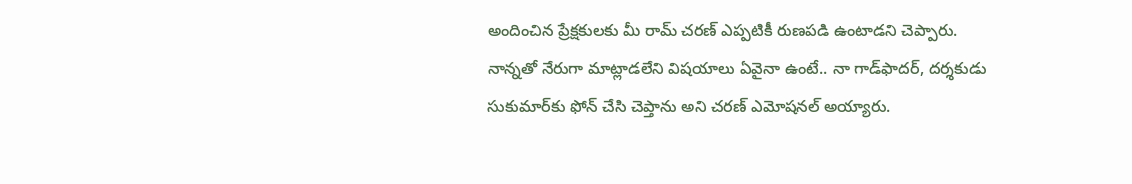అందించిన ప్రేక్షకులకు మీ రామ్ చరణ్ ఎప్పటికీ రుణపడి ఉంటాడని చెప్పారు. నాన్నతో నేరుగా మాట్లాడలేని విషయాలు ఏవైనా ఉంటే.. నా గాడ్‌ఫాదర్, దర్శకుడు సుకుమార్‌కు ఫోన్ చేసి చెప్తాను అని చరణ్ ఎమోషనల్ అయ్యారు.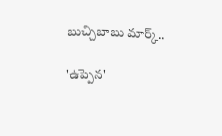బుచ్చిబాబు మార్క్..

'ఉప్పెన'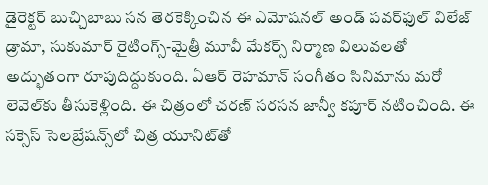డైరెక్టర్ బుచ్చిబాబు సన తెరకెక్కించిన ఈ ఎమోషనల్ అండ్ పవర్‌ఫుల్ విలేజ్ డ్రామా, సుకుమార్ రైటింగ్స్-మైత్రీ మూవీ మేకర్స్ నిర్మాణ విలువలతో అద్భుతంగా రూపుదిద్దుకుంది. ఏఆర్ రెహమాన్ సంగీతం సినిమాను మరో లెవెల్‌కు తీసుకెళ్లింది. ఈ చిత్రంలో చరణ్ సరసన జాన్వీ కపూర్ నటించింది. ఈ సక్సెస్ సెలబ్రేషన్స్‌లో చిత్ర యూనిట్‌తో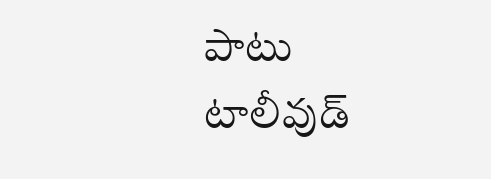పాటు టాలీవుడ్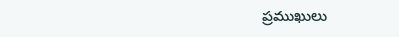ప్రముఖులు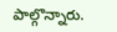పాల్గొన్నారు.